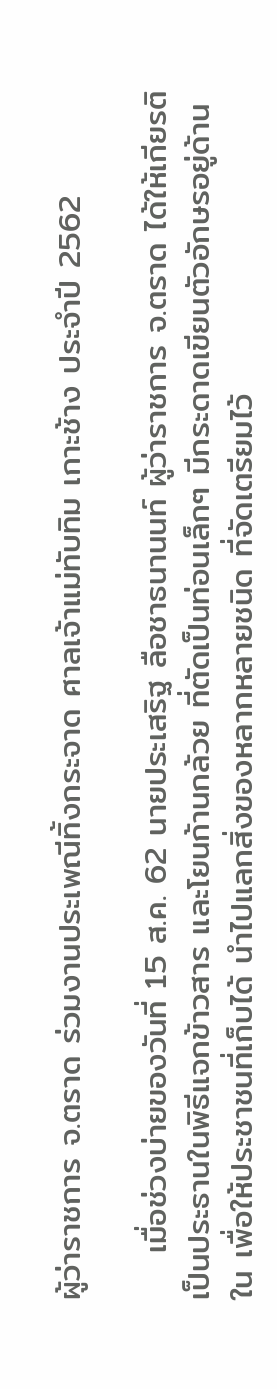ผู้ว่าราชการ จ.ตราด ร่วมงานประเพณีทิ้งกระจาด ศาลเจ้าแม่ทับทิม เกาะช้าง ประจำปี 2562

    เมื่อช่วงบ่ายของวันที่ 15 ส.ค. 62 นายประเสริฐ ลือชาธนานนท์ ผู้ว่าราชการ จ.ตราด ได้ให้เกียรติเป็นประธานในพิธีแจกข้าวสาร และโยนก้านกล้วย ที่ตัดเป็นท่อนเล็กๆ มีกระดาดเขียนตัวอักษรอยู่ด้านใน เพื่อให้ประชาชนที่เก็บได้ นำไปแลกสิ่งของหลากหลายชนิด ที่จัดเตรียมไว้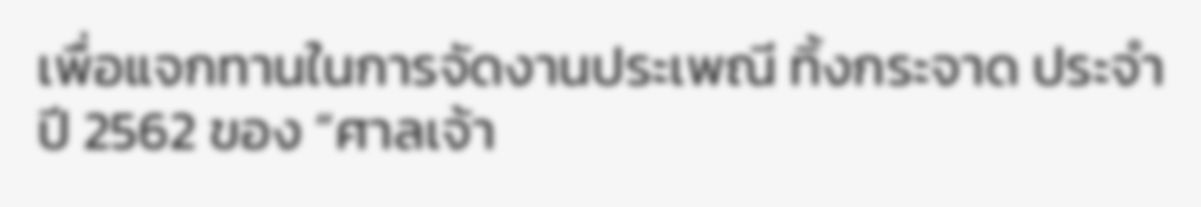เพื่อแจกทานในการจัดงานประเพณี ทิ้งกระจาด ประจำปี 2562 ของ “ศาลเจ้า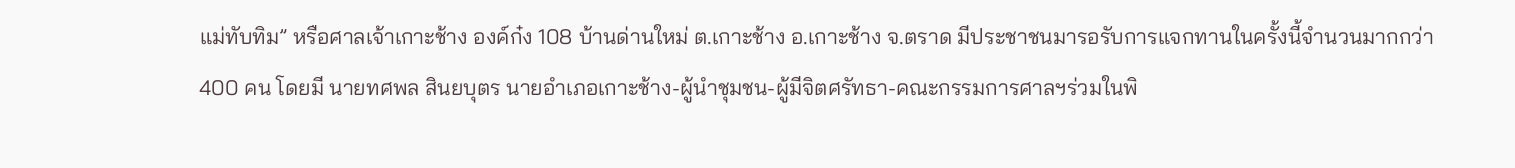แม่ทับทิม” หรือศาลเจ้าเกาะช้าง องค์ก๋ง 108 บ้านด่านใหม่ ต.เกาะช้าง อ.เกาะช้าง จ.ตราด มีประชาชนมารอรับการแจกทานในครั้งนี้จำนวนมากกว่า 400 คน โดยมี นายทศพล สินยบุตร นายอำเภอเกาะช้าง-ผู้นำชุมชน-ผู้มีจิตศรัทธา-คณะกรรมการศาลฯร่วมในพิ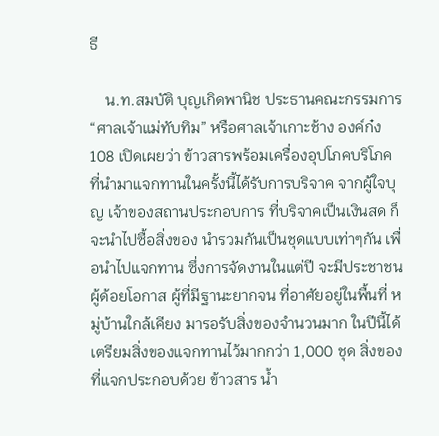ธี

    น.ท.สมบัติ บุญเกิดพานิช ประธานคณะกรรมการ “ศาลเจ้าแม่ทับทิม” หรือศาลเจ้าเกาะช้าง องค์ก๋ง 108 เปิดเผยว่า ข้าวสารพร้อมเครื่องอุปโภคบริโภค ที่นำมาแจกทานในครั้งนี้ได้รับการบริจาค จากผู้ใจบุญ เจ้าของสถานประกอบการ ที่บริจาคเป็นเงินสด ก็จะนำไปซื้อสิ่งของ นำรวมกันเป็นชุดแบบเท่าๆกัน เพื่อนำไปแจกทาน ซึ่งการจัดงานในแต่ปี จะมีประชาชนผู้ด้อยโอกาส ผู้ที่มีฐานะยากจน ที่อาศัยอยู่ในพื้นที่ หมู่บ้านใกล้เคียง มารอรับสิ่งของจำนวนมาก ในปีนี้ได้เตรียมสิ่งของแจกทานไว้มากกว่า 1,000 ชุด สิ่งของที่แจกประกอบด้วย ข้าวสาร น้ำ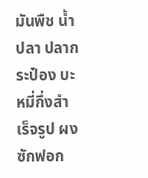มันพืช น้ำปลา ปลากระป๋อง บะหมี่กึ่งสำเร็จรูป ผงซักฟอก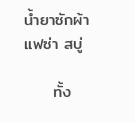น้ำยาซักผ้า แฟซ่า สบู่

     ทั้ง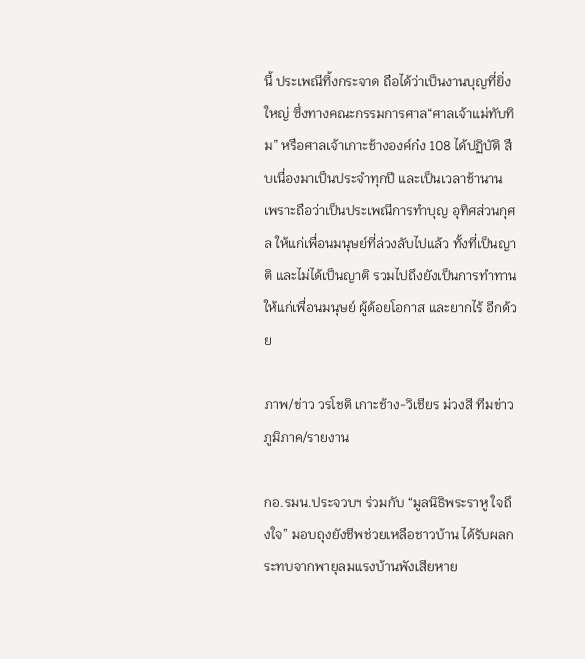นี้ ประเพณีทิ้งกระจาด ถือได้ว่าเป็นงานบุญที่ยิ่งใหญ่ ซึ่งทางคณะกรรมการศาล“ศาลเจ้าแม่ทับทิม” หรือศาลเจ้าเกาะช้างองค์ก๋ง 108 ได้ปฏิบัติ สืบเนื่องมาเป็นประจำทุกปี และเป็นเวลาช้านาน เพราะถือว่าเป็นประเพณีการทำบุญ อุทิศส่วนกุศล ให้แก่เพื่อนมนุษย์ที่ล่วงลับไปแล้ว ทั้งที่เป็นญาติ และไม่ได้เป็นญาติ รวมไปถึงยังเป็นการทำทานให้แก่เพื่อนมนุษย์ ผู้ด้อยโอกาส และยากไร้ อีกด้วย

ภาพ/ข่าว วรโชติ เกาะช้าง-วิเชียร ม่วงสี ทีมข่าวภูมิภาค/รายงาน

กอ.รมน.ประจวบฯ ร่วมกับ “มูลนิธิพระราหู ใจถึงใจ” มอบถุงยังชีพช่วยเหลือชาวบ้าน ได้รับผลกระทบจากพายุลมแรงบ้านพังเสียหาย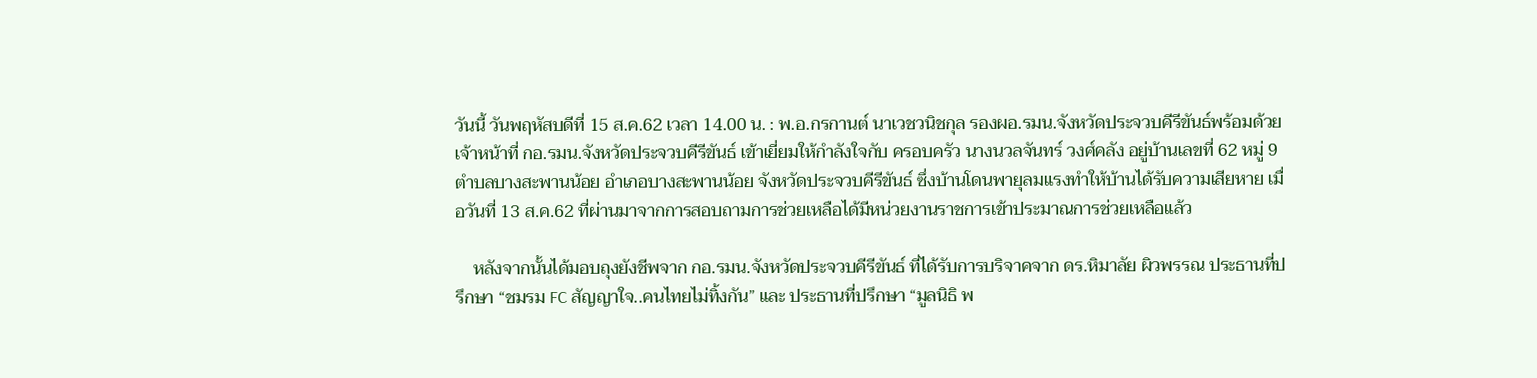วันนี้ วันพฤหัสบดีที่ 15 ส.ค.62 เวลา 14.00 น. : พ.อ.กรกานต์ นาเวชวนิชกุล รองผอ.รมน.จังหวัดประจวบคีรีขันธ์พร้อมด้วย เจ้าหน้าที่ กอ.รมน.จังหวัดประจวบคีรีขันธ์ เข้าเยี่ยมให้กำลังใจกับ ครอบครัว นางนวลจันทร์ วงศ์คลัง อยู่บ้านเลขที่ 62 หมู่ 9 ตำบลบางสะพานน้อย อำเภอบางสะพานน้อย จังหวัดประจวบคีรีขันธ์ ซึ่งบ้านโดนพายุลมแรงทำให้บ้านได้รับความเสียหาย เมื่อวันที่ 13 ส.ค.62 ที่ผ่านมาจากการสอบถามการช่วยเหลือได้มีหน่วยงานราชการเข้าประมาณการช่วยเหลือแล้ว

    หลังจากนั้นได้มอบถุงยังชีพจาก กอ.รมน.จังหวัดประจวบคีรีขันธ์ ที่ได้รับการบริจาคจาก ดร.หิมาลัย ผิวพรรณ ประธานที่ปรึกษา “ชมรม FC สัญญาใจ..คนไทยไม่ทิ้งกัน” และ ประธานที่ปรึกษา “มูลนิธิ พ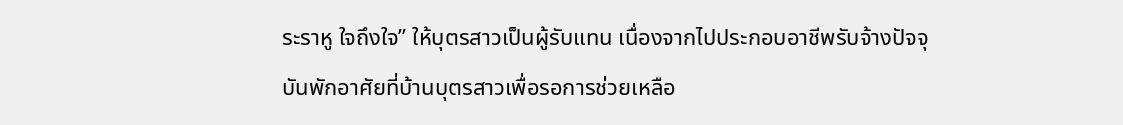ระราหู ใจถึงใจ” ให้บุตรสาวเป็นผู้รับแทน เนื่องจากไปประกอบอาชีพรับจ้างปัจจุบันพักอาศัยที่บ้านบุตรสาวเพื่อรอการช่วยเหลือ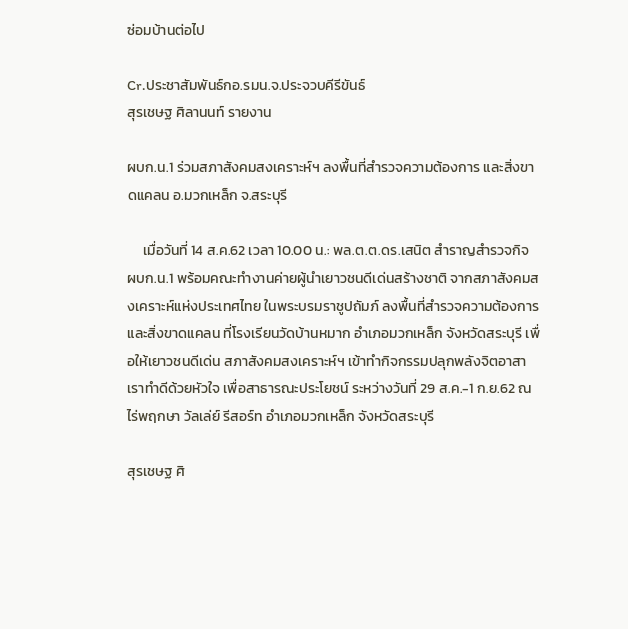ซ่อมบ้านต่อไป

Cr.ประชาสัมพันธ์กอ.รมน.จ.ประจวบคีรีขันธ์
สุรเชษฐ ศิลานนท์ รายงาน

ผบก.น.1 ร่วมสภาสังคมสงเคราะห์ฯ ลงพื้นที่สำรวจความต้องการ และสิ่งขาดแคลน อ.มวกเหล็ก จ.สระบุรี

     เมื่อวันที่ 14 ส.ค.62 เวลา 10.00 น.: พล.ต.ต.ดร.เสนิต สำราญสำรวจกิจ ผบก.น.1 พร้อมคณะทำงานค่ายผู้นำเยาวชนดีเด่นสร้างชาติ จากสภาสังคมสงเคราะห์แห่งประเทศไทย ในพระบรมราชูปถัมภ์ ลงพื้นที่สำรวจความต้องการ และสิ่งขาดแคลน ที่โรงเรียนวัดบ้านหมาก อำเภอมวกเหล็ก จังหวัดสระบุรี เพื่อให้เยาวชนดีเด่น สภาสังคมสงเคราะห์ฯ เข้าทำกิจกรรมปลุกพลังจิตอาสา เราทำดีด้วยหัวใจ เพื่อสาธารณะประโยชน์ ระหว่างวันที่ 29 ส.ค.-1 ก.ย.62 ณ ไร่พฤกษา วัลเล่ย์ รีสอร์ท อำเภอมวกเหล็ก จังหวัดสระบุรี

สุรเชษฐ ศิ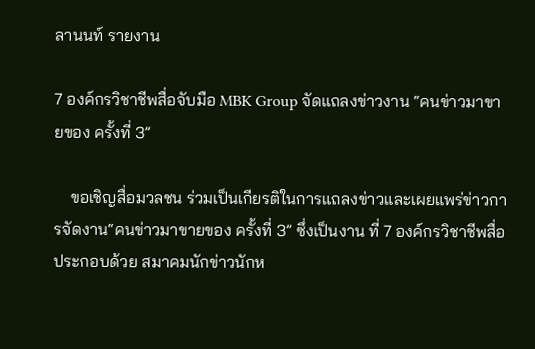ลานนท์ รายงาน

7 องค์กรวิชาชีพสื่อจับมือ MBK Group จัดแถลงข่าวงาน “คนข่าวมาขายของ ครั้งที่ 3”

    ขอเชิญสื่อมวลชน ร่วมเป็นเกียรติในการแถลงข่าวและเผยแพร่ข่าวการจัดงาน“คนข่าวมาขายของ ครั้งที่ 3” ซึ่งเป็นงาน ที่ 7 องค์กรวิชาชีพสื่อ ประกอบด้วย สมาคมนักข่าวนักห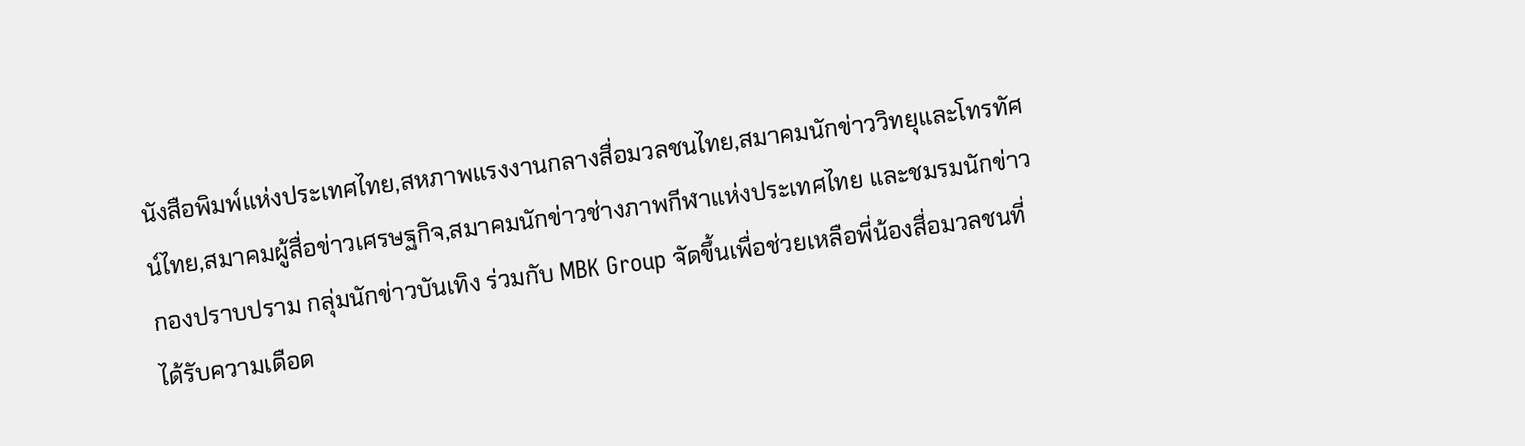นังสือพิมพ์แห่งประเทศไทย,สหภาพแรงงานกลางสื่อมวลชนไทย,สมาคมนักข่าววิทยุและโทรทัศน์ไทย,สมาคมผู้สื่อข่าวเศรษฐกิจ,สมาคมนักข่าวช่างภาพกีฬาแห่งประเทศไทย และชมรมนักข่าวกองปราบปราม กลุ่มนักข่าวบันเทิง ร่วมกับ MBK Group จัดขึ้นเพื่อช่วยเหลือพี่น้องสื่อมวลชนที่ได้รับความเดือด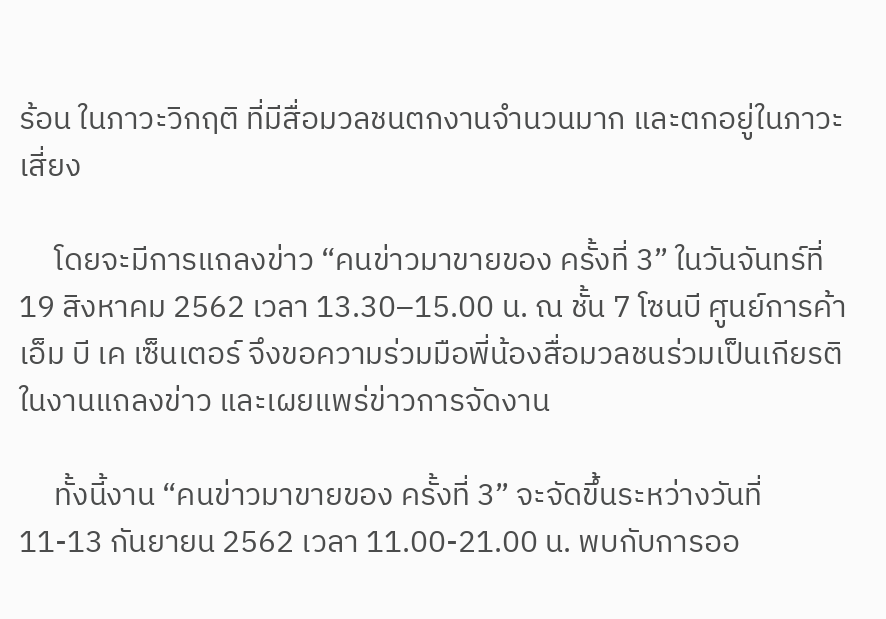ร้อน ในภาวะวิกฤติ ที่มีสื่อมวลชนตกงานจำนวนมาก และตกอยู่ในภาวะเสี่ยง

     โดยจะมีการแถลงข่าว “คนข่าวมาขายของ ครั้งที่ 3” ในวันจันทร์ที่ 19 สิงหาคม 2562 เวลา 13.30–15.00 น. ณ ชั้น 7 โซนบี ศูนย์การค้าเอ็ม บี เค เซ็นเตอร์ จึงขอความร่วมมือพี่น้องสื่อมวลชนร่วมเป็นเกียรติในงานแถลงข่าว และเผยแพร่ข่าวการจัดงาน

     ทั้งนี้งาน “คนข่าวมาขายของ ครั้งที่ 3” จะจัดขึ้นระหว่างวันที่ 11-13 กันยายน 2562 เวลา 11.00-21.00 น. พบกับการออ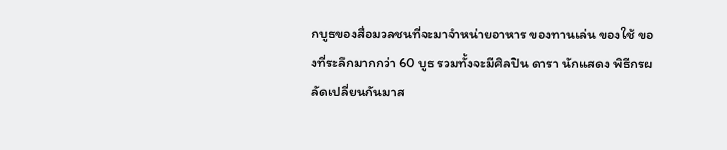กบูธของสื่อมวลชนที่จะมาจำหน่ายอาหาร ของทานเล่น ของใช้ ของที่ระลึกมากกว่า 60 บูธ รวมทั้งจะมีศิลปิน ดารา นักแสดง พิธีกรผลัดเปลี่ยนกันมาส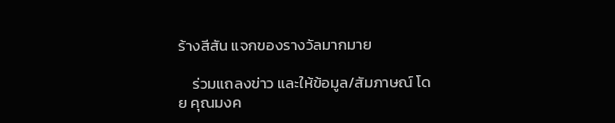ร้างสีสัน แจกของรางวัลมากมาย

    ร่วมแถลงข่าว และให้ข้อมูล/สัมภาษณ์ โดย คุณมงค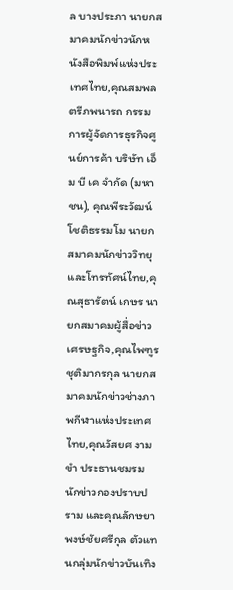ล บางประภา นายกสมาคมนักข่าวนักหนังสือพิมพ์แห่งประเทศไทย,คุณสมพล ตรีภพนารถ กรรมการผู้จัดการธุรกิจศูนย์การค้า บริษัท เอ็ม บี เค จำกัด (มหาชน), คุณพีระวัฒน์ โชติธรรมโม นายกสมาคมนักข่าววิทยุและโทรทัศน์ไทย,คุณสุธารัตน์ เกษร นายกสมาคมผู้สื่อข่าวเศรษฐกิจ,คุณไพฑูร ชุติมากรกุล นายกสมาคมนักข่าวช่างภาพกีฬาแห่งประเทศไทย,คุณวัสยศ งามขำ ประธานชมรมนักข่าวกองปราบปราม และคุณลักษยา พงษ์ชัยศรีกุล ตัวแทนกลุ่มนักข่าวบันเทิง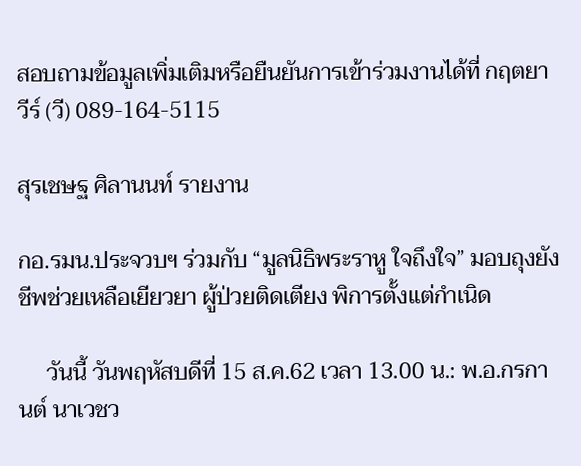สอบถามข้อมูลเพิ่มเติมหรือยืนยันการเข้าร่วมงานได้ที่ กฤตยาวีร์ (วี) 089-164-5115

สุรเชษฐ ศิลานนท์ รายงาน

กอ.รมน.ประจวบฯ ร่วมกับ “มูลนิธิพระราหู ใจถึงใจ” มอบถุงยังชีพช่วยเหลือเยียวยา ผู้ป่วยติดเตียง พิการตั้งแต่กำเนิด

     วันนี้ วันพฤหัสบดีที่ 15 ส.ค.62 เวลา 13.00 น.: พ.อ.กรกานต์ นาเวชว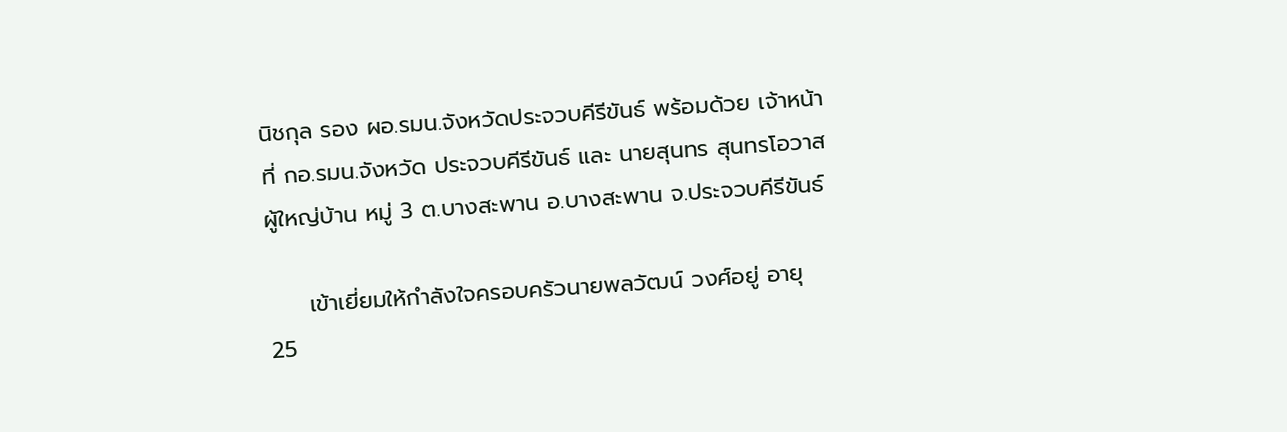นิชกุล รอง ผอ.รมน.จังหวัดประจวบคีรีขันธ์ พร้อมด้วย เจ้าหน้าที่ กอ.รมน.จังหวัด ประจวบคีรีขันธ์ และ นายสุนทร สุนทรโอวาส ผู้ใหญ่บ้าน หมู่ 3 ต.บางสะพาน อ.บางสะพาน จ.ประจวบคีรีขันธ์

     เข้าเยี่ยมให้กำลังใจครอบครัวนายพลวัฒน์ วงศ์อยู่ อายุ 25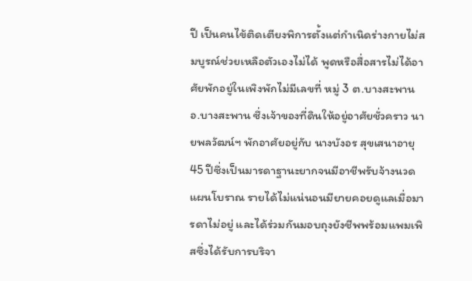ปี เป็นคนไข้ติดเตียงพิการตั้งแต่กำเนิดร่างกายไม่สมบูรณ์ช่วยเหลือตัวเองไม่ได้ พูดหรือสื่อสารไม่ได้อาศัยพักอยู่ในเพิงพักไม่มีเลขที่ หมู่ 3 ต.บางสะพาน อ.บางสะพาน ซึ่งเจ้าของที่ดินให้อยู่อาศัยชั่วคราว นายพลวัฒน์ฯ พักอาศัยอยู่กับ นางบังอร สุขเสนาอายุ 45 ปีซึ่งเป็นมารดาฐานะยากจนมีอาชีพรับจ้างนวดแผนโบราณ รายได้ไม่แน่นอนมียายคอยดูแลเมื่อมารดาไม่อยู่ และได้ร่วมกันมอบถุงยังชีพพร้อมแพมเพิสซึ่งได้รับการบริจา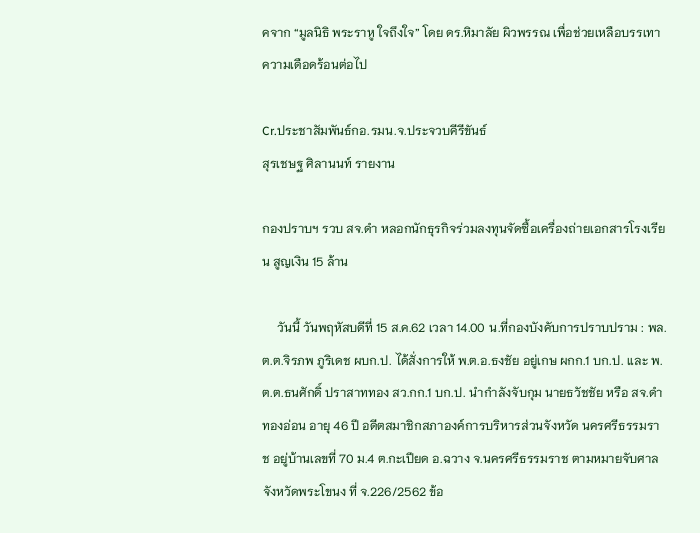คจาก “มูลนิธิ พระราหู ใจถึงใจ” โดย ดร.หิมาลัย ผิวพรรณ เพื่อช่วยเหลือบรรเทาความเดือดร้อนต่อไป

Cr.ประชาสัมพันธ์กอ.รมน.จ.ประจวบคีรีขันธ์
สุรเชษฐ ศิลานนท์ รายงาน

กองปราบฯ รวบ สจ.ดำ หลอกนักธุรกิจร่วมลงทุนจัดซื้อเครื่องถ่ายเอกสารโรงเรียน สูญเงิน 15 ล้าน

     วันนี้ วันพฤหัสบดีที่ 15 ส.ค.62 เวลา 14.00 น.ที่กองบังคับการปราบปราม : พล.ต.ต.จิรภพ ภูริเดช ผบก.ป. ได้สั่งการให้ พ.ต.อ.ธงชัย อยู่เกษ ผกก.1 บก.ป. และ พ.ต.ต.ธนศักดิ์ ปราสาททอง สว.กก.1 บก.ป. นำกำลังจับกุม นายธวัชชัย หรือ สจ.ดำ ทองอ่อน อายุ 46 ปี อดีตสมาชิกสภาองค์การบริหารส่วนจังหวัด นครศรีธรรมราช อยู่บ้านเลขที่ 70 ม.4 ต.กะเปียด อ.ฉวาง จ.นครศรีธรรมราช ตามหมายจับศาลจังหวัดพระโขนง ที่ จ.226/2562 ข้อ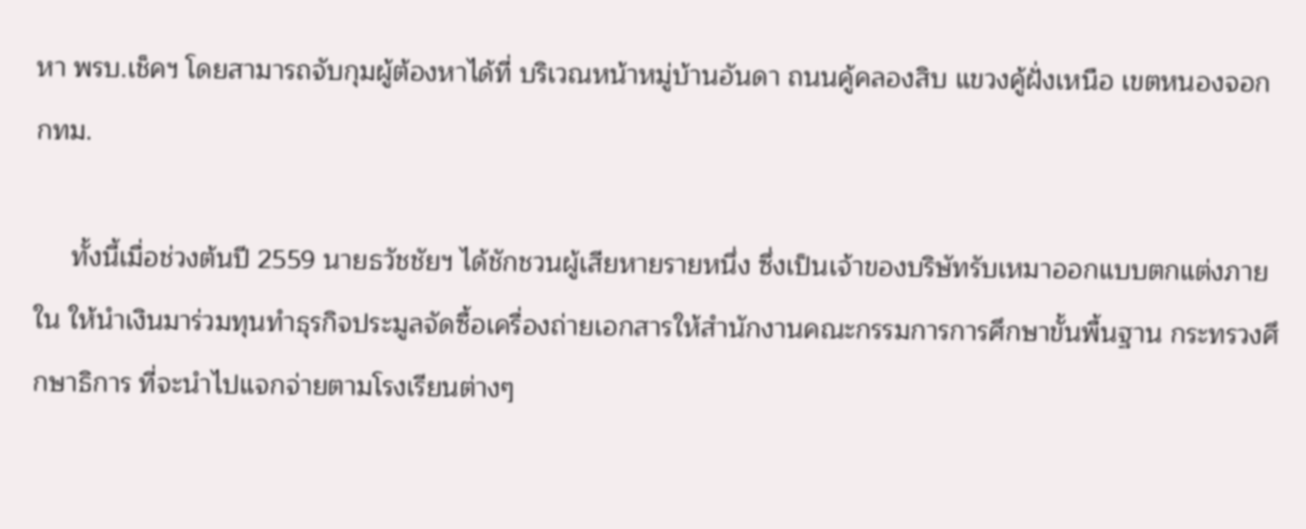หา พรบ.เช็คฯ โดยสามารถจับกุมผู้ต้องหาได้ที่ บริเวณหน้าหมู่บ้านอันดา ถนนคู้คลองสิบ แขวงคู้ฝั่งเหนือ เขตหนองจอก กทม.

     ทั้งนี้เมื่อช่วงต้นปี 2559 นายธวัชชัยฯ ได้ชักชวนผู้เสียหายรายหนึ่ง ซึ่งเป็นเจ้าของบริษัทรับเหมาออกแบบตกแต่งภายใน ให้นำเงินมาร่วมทุนทำธุรกิจประมูลจัดซื้อเครื่องถ่ายเอกสารให้สำนักงานคณะกรรมการการศึกษาขั้นพื้นฐาน กระทรวงศึกษาธิการ ที่จะนำไปแจกจ่ายตามโรงเรียนต่างๆ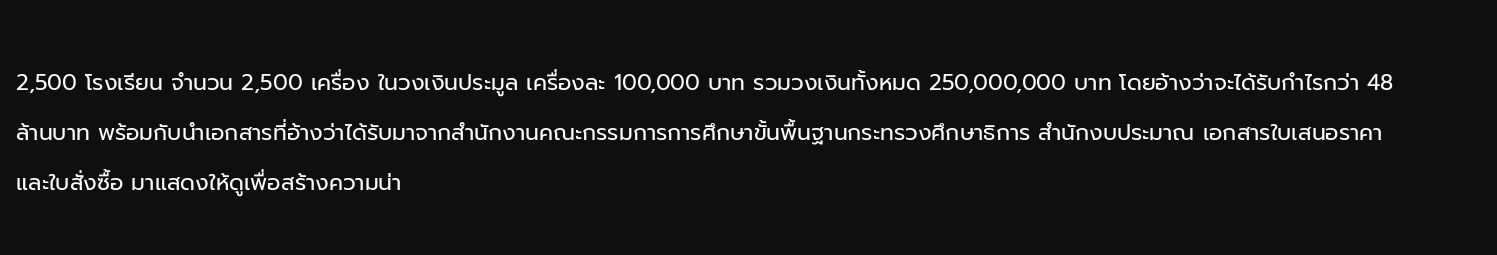2,500 โรงเรียน จำนวน 2,500 เครื่อง ในวงเงินประมูล เครื่องละ 100,000 บาท รวมวงเงินทั้งหมด 250,000,000 บาท โดยอ้างว่าจะได้รับกำไรกว่า 48 ล้านบาท พร้อมกับนำเอกสารที่อ้างว่าได้รับมาจากสำนักงานคณะกรรมการการศึกษาขั้นพื้นฐานกระทรวงศึกษาธิการ สำนักงบประมาณ เอกสารใบเสนอราคา และใบสั่งซื้อ มาแสดงให้ดูเพื่อสร้างความน่า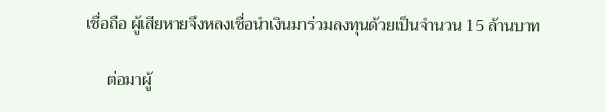เชื่อถือ ผู้เสียหายจึงหลงเชื่อนำเงินมาร่วมลงทุนด้วยเป็นจำนวน 15 ล้านบาท

     ต่อมาผู้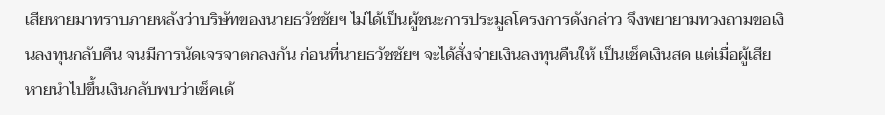เสียหายมาทราบภายหลังว่าบริษัทของนายธวัชชัยฯ ไม่ได้เป็นผู้ชนะการประมูลโครงการดังกล่าว จึงพยายามทวงถามขอเงินลงทุนกลับคืน จนมีการนัดเจรจาตกลงกัน ก่อนที่นายธวัชชัยฯ จะได้สั่งจ่ายเงินลงทุนคืนให้ เป็นเช็คเงินสด แต่เมื่อผู้เสียหายนำไปขึ้นเงินกลับพบว่าเช็คเด้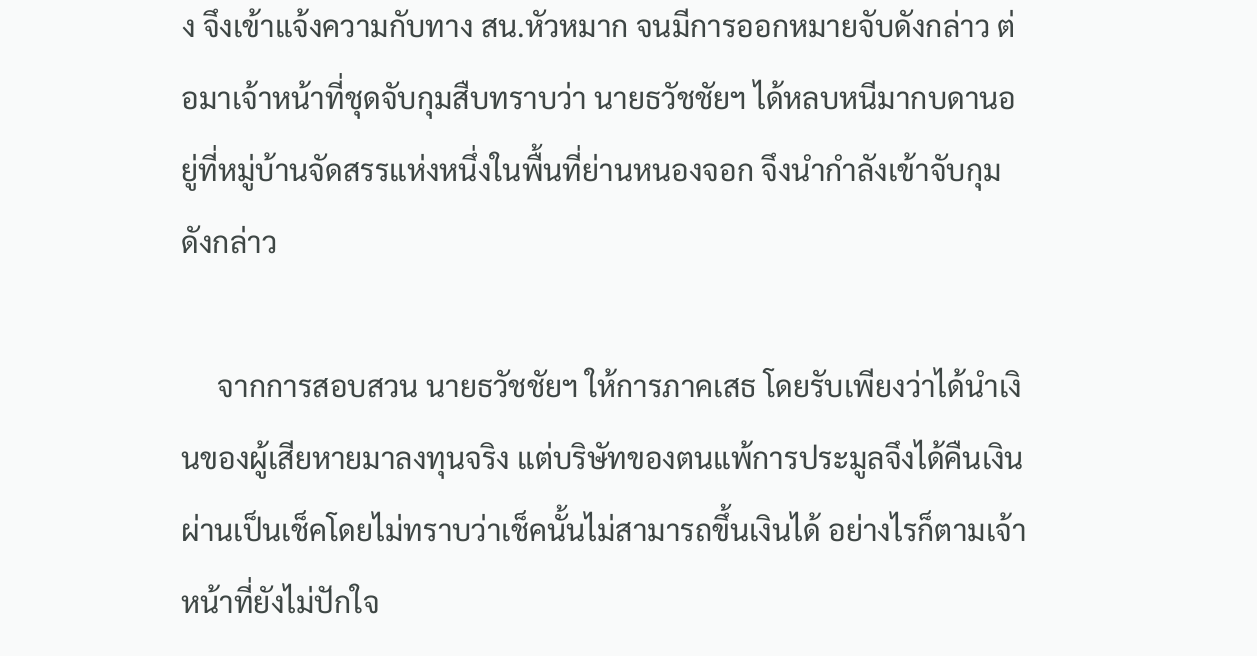ง จึงเข้าแจ้งความกับทาง สน.หัวหมาก จนมีการออกหมายจับดังกล่าว ต่อมาเจ้าหน้าที่ชุดจับกุมสืบทราบว่า นายธวัชชัยฯ ได้หลบหนีมากบดานอยู่ที่หมู่บ้านจัดสรรแห่งหนึ่งในพื้นที่ย่านหนองจอก จึงนำกำลังเข้าจับกุมดังกล่าว

     จากการสอบสวน นายธวัชชัยฯ ให้การภาคเสธ โดยรับเพียงว่าได้นำเงินของผู้เสียหายมาลงทุนจริง แต่บริษัทของตนแพ้การประมูลจึงได้คืนเงินผ่านเป็นเช็คโดยไม่ทราบว่าเช็คนั้นไม่สามารถขึ้นเงินได้ อย่างไรก็ตามเจ้าหน้าที่ยังไม่ปักใจ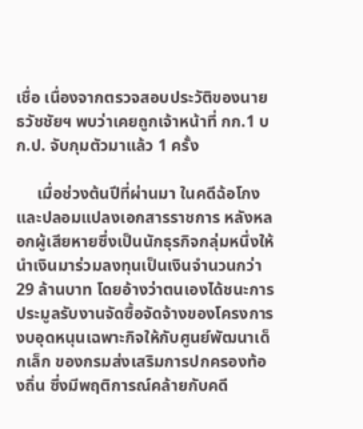เชื่อ เนื่องจากตรวจสอบประวัติของนายธวัชชัยฯ พบว่าเคยถูกเจ้าหน้าที่ กก.1 บก.ป. จับกุมตัวมาแล้ว 1 ครั้ง

     เมื่อช่วงต้นปีที่ผ่านมา ในคดีฉ้อโกงและปลอมแปลงเอกสารราชการ หลังหลอกผู้เสียหายซึ่งเป็นนักธุรกิจกลุ่มหนึ่งให้นำเงินมาร่วมลงทุนเป็นเงินจำนวนกว่า 29 ล้านบาท โดยอ้างว่าตนเองได้ชนะการประมูลรับงานจัดซื้อจัดจ้างของโครงการงบอุดหนุนเฉพาะกิจให้กับศูนย์พัฒนาเด็กเล็ก ของกรมส่งเสริมการปกครองท้องถิ่น ซึ่งมีพฤติการณ์คล้ายกับคดี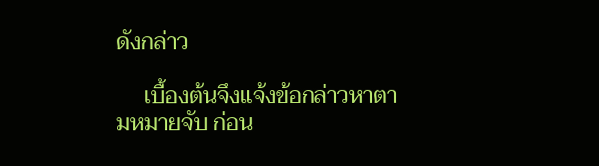ดังกล่าว

     เบื้องต้นจึงแจ้งข้อกล่าวหาตามหมายจับ ก่อน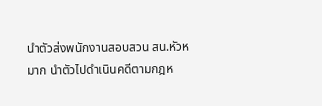นำตัวส่งพนักงานสอบสวน สน.หัวหมาก นำตัวไปดำเนินคดีตามกฎห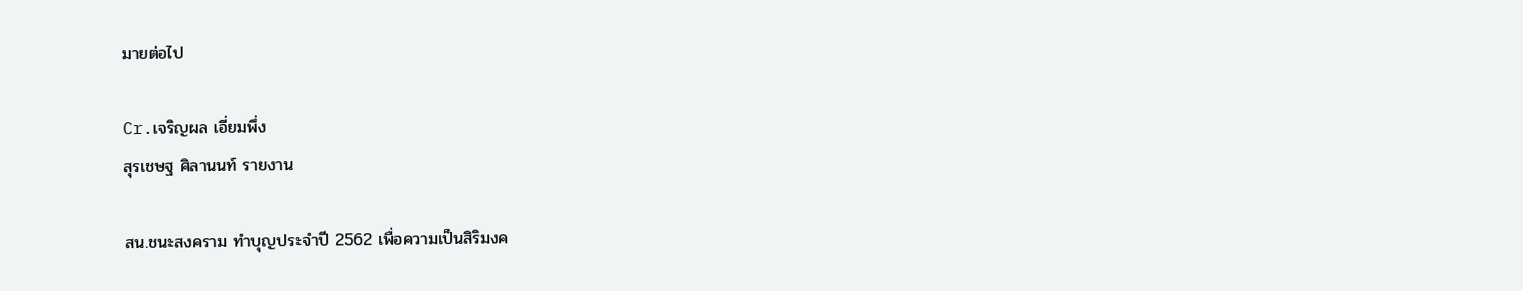มายต่อไป

Cr.เจริญผล เอี่ยมพึ่ง
สุรเชษฐ ศิลานนท์ รายงาน

สน.ชนะสงคราม ทำบุญประจำปี 2562 เพื่อความเป็นสิริมงค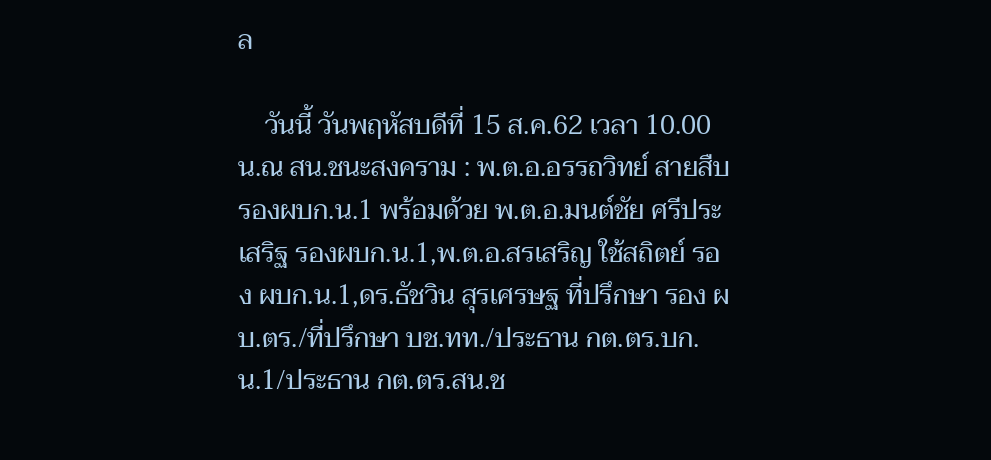ล

    วันนี้ วันพฤหัสบดีที่ 15 ส.ค.62 เวลา 10.00 น.ณ สน.ชนะสงคราม : พ.ต.อ.อรรถวิทย์ สายสืบ รองผบก.น.1 พร้อมด้วย พ.ต.อ.มนต์ชัย ศรีประเสริฐ รองผบก.น.1,พ.ต.อ.สรเสริญ ใช้สถิตย์ รอง ผบก.น.1,ดร.ธัชวิน สุรเศรษฐ ที่ปรึกษา รอง ผบ.ตร./ที่ปรึกษา บช.ทท./ประธาน กต.ตร.บก.น.1/ประธาน กต.ตร.สน.ช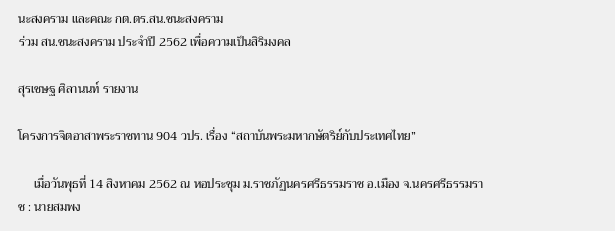นะสงคราม และคณะ กต.ตร.สน.ชนะสงคราม
ร่วม สน.ชนะสงคราม ประจำปี 2562 เพื่อความเป็นสิริมงคล

สุรเชษฐ ศิลานนท์ รายงาน

โครงการจิตอาสาพระราชทาน 904 วปร. เรื่อง “สถาบันพระมหากษัตริย์กับประเทศไทย”

     เมื่อวันพุธที่ 14 สิงหาคม 2562 ณ หอประชุม ม.ราชภัฏนครศรีธรรมราช อ.เมือง จ.นครศรีธรรมราช : นายสมพง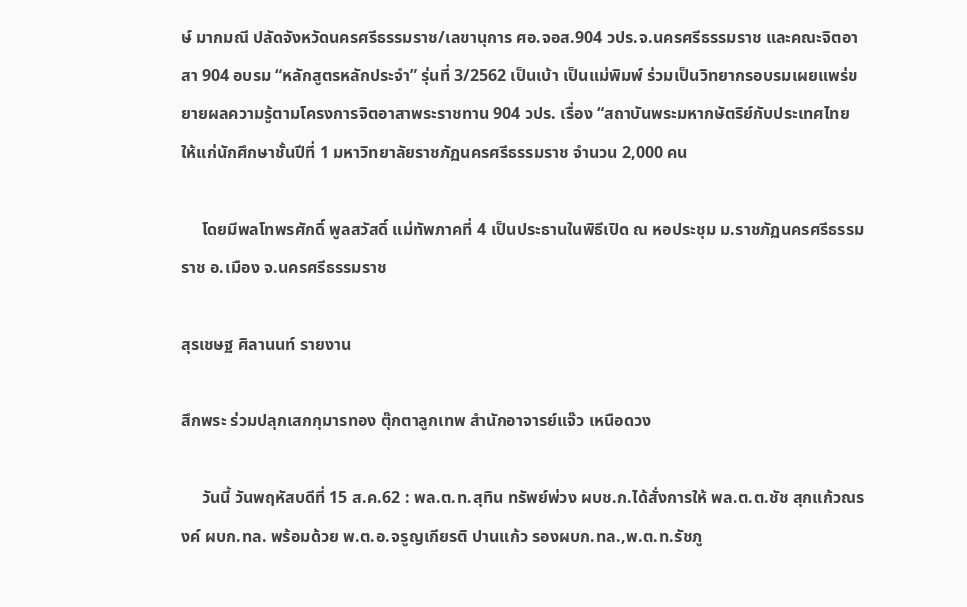ษ์ มากมณี ปลัดจังหวัดนครศรีธรรมราช/เลขานุการ ศอ.จอส.904 วปร.จ.นครศรีธรรมราช และคณะจิตอาสา 904 อบรม “หลักสูตรหลักประจำ” รุ่นที่ 3/2562 เป็นเบ้า เป็นแม่พิมพ์ ร่วมเป็นวิทยากรอบรมเผยแพร่ขยายผลความรู้ตามโครงการจิตอาสาพระราชทาน 904 วปร. เรื่อง “สถาบันพระมหากษัตริย์กับประเทศไทย ให้แก่นักศึกษาชั้นปีที่ 1 มหาวิทยาลัยราชภัฏนครศรีธรรมราช จำนวน 2,000 คน

     โดยมีพลโทพรศักดิ์ พูลสวัสดิ์ แม่ทัพภาคที่ 4 เป็นประธานในพิธีเปิด ณ หอประชุม ม.ราชภัฏนครศรีธรรมราช อ.เมือง จ.นครศรีธรรมราช

สุรเชษฐ ศิลานนท์ รายงาน

สึกพระ ร่วมปลุกเสกกุมารทอง ตุ๊กตาลูกเทพ สำนักอาจารย์แจ๊ว เหนือดวง

     วันนี้ วันพฤหัสบดีที่ 15 ส.ค.62 : พล.ต.ท.สุทิน ทรัพย์พ่วง ผบช.ก.ได้สั่งการให้ พล.ต.ต.ชัช สุกแก้วณรงค์ ผบก.ทล. พร้อมด้วย พ.ต.อ.จรูญเกียรติ ปานแก้ว รองผบก.ทล.,พ.ต.ท.รัชภู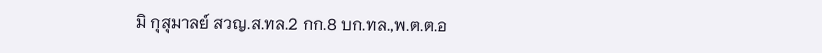มิ กุสุมาลย์ สวญ.ส.ทล.2 กก.8 บก.ทล.,พ.ต.ต.อ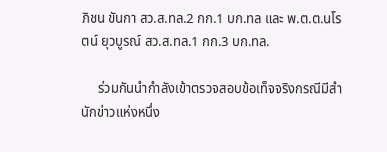ภิชน ขันกา สว.ส.ทล.2 กก.1 บก.ทล และ พ.ต.ต.นโรตน์ ยุวบูรณ์ สว.ส.ทล.1 กก.3 บก.ทล.

     ร่วมกันนำกำลังเข้าตรวจสอบข้อเท็จจริงกรณีมีสำนักข่าวแห่งหนึ่ง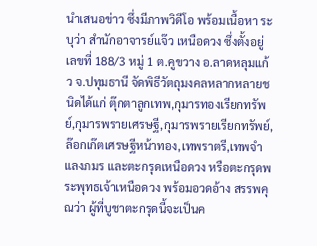นำเสนอข่าว ซึ่งมีภาพวิดีโอ พร้อมเนื้อหา ระบุว่า สำนักอาจารย์แจ๊ว เหนือดวง ซึ่งตั้งอยู่เลขที่ 188/3 หมู่ 1 ต.คูขวาง อ.ลาดหลุมแก้ว จ.ปทุมธานี จัดพิธีวัตถุมงคลหลากหลายชนิดได้แก่ ตุ๊กตาลูกเทพ,กุมารทองเรียกทรัพย์,กุมารพรายเศรษฐี,กุมารพรายเรียกทรัพย์,ล๊อกเก๊ตเศรษฐีหน้าทอง,เทพราตรี,เทพจำแลงภมร และตะกรุดเหนือดวง หรือตะกรุดพระพุทธเจ้าเหนือดวง พร้อมอวดอ้าง สรรพคุณว่า ผู้ที่บูชาตะกรุดนี้จะเป็นค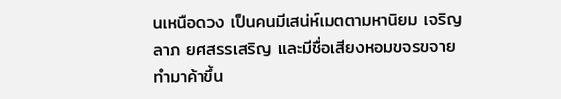นเหนือดวง เป็นคนมีเสน่ห์เมตตามหานิยม เจริญลาภ ยศสรรเสริญ และมีชื่อเสียงหอมขจรขจาย ทำมาค้าขึ้น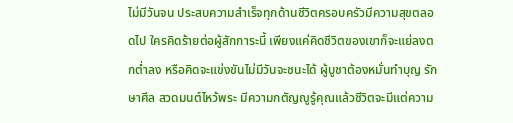ไม่มีวันจน ประสบความสำเร็จทุกด้านชีวิตครอบครัวมีความสุขตลอดไป ใครคิดร้ายต่อผู้สักการะนี้ เพียงแค่คิดชีวิตของเขาก็จะแย่ลงตกต่ำลง หรือคิดจะแข่งขันไม่มีวันจะชนะได้ ผู้บูชาต้องหมั่นทำบุญ รักษาศีล สวดมนต์ไหว้พระ มีความกตัญญูรู้คุณแล้วชีวิตจะมีแต่ความ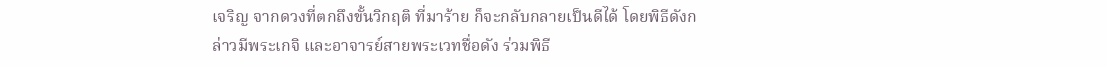เจริญ จากดวงที่ตกถึงขั้นวิกฤติ ที่มาร้าย ก็จะกลับกลายเป็นดีได้ โดยพิธีดังกล่าวมีพระเกจิ และอาจารย์สายพระเวทชื่อดัง ร่วมพิธี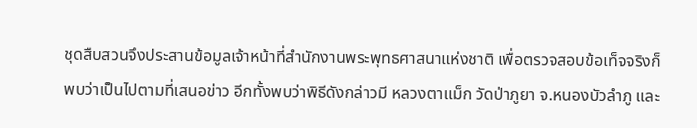ชุดสืบสวนจึงประสานข้อมูลเจ้าหน้าที่สำนักงานพระพุทธศาสนาแห่งชาติ เพื่อตรวจสอบข้อเท็จจริงก็พบว่าเป็นไปตามที่เสนอข่าว อีกทั้งพบว่าพิธีดังกล่าวมี หลวงตาแม็ก วัดป่าภูยา จ.หนองบัวลำภู และ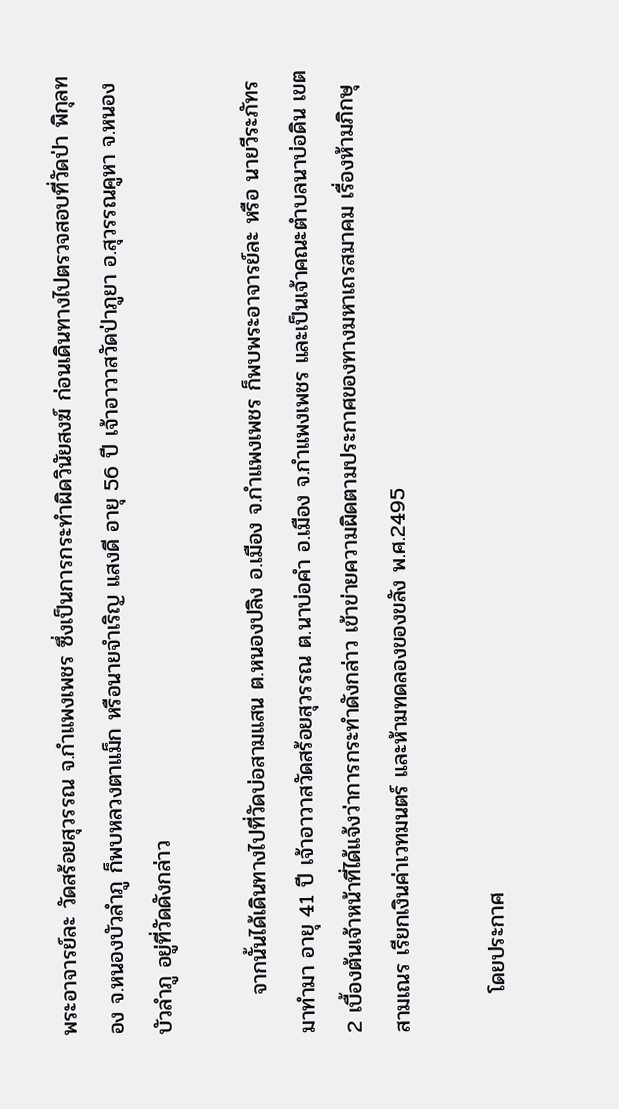พระอาจารย์ละ วัดสร้อยสุวรรณ จ.กำแพงเพชร ซึ่งเป็นการกระทำผิดวินัยสงฆ์ ก่อนเดินทางไปตรวจสอบที่วัดป่า พิกุลทอง จ.หนองบัวลำภู ก็พบหลวงตาแม็ก หรือนายจำเริญ แสงดี อายุ 56 ปี เจ้าอาวาสวัดป่าภูยา อ.สุวรรณคูหา จ.หนองบัวลำภู อยู่ที่วัดดังกล่าว

     จากนั้นได้เดินทางไปที่วัดบ่อสามแสน ต.หนองปลิง อ.เมือง จ.กำแพงเพชร ก็พบพระอาจารย์ละ หรือ นายวีระภัทร มาทำมา อายุ 41 ปี เจ้าอาวาสวัดสร้อยสุวรรณ ต.นาบ่อคำ อ.เมือง จ.กำแพงเพชร และเป็นเจ้าคณะตำบลนาบ่อดิน เขต 2 เบื้องต้นเจ้าหน้าที่ได้แจ้งว่าการกระทำดังกล่าว เข้าข่ายความผิดตามประกาศของทางมหาเถรสมาคม เรื่องห้ามภิกษุ สามเณร เรียกเงินค่าเวทมนตร์ และห้ามทดลองของขลัง พ.ศ.2495

     โดยประกาศ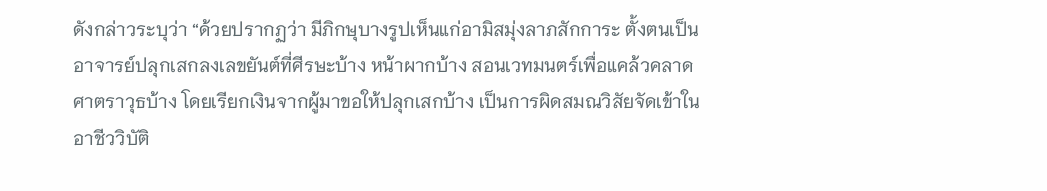ดังกล่าวระบุว่า “ด้วยปรากฏว่า มีภิกษุบางรูปเห็นแก่อามิสมุ่งลาภสักการะ ตั้งตนเป็นอาจารย์ปลุกเสกลงเลขยันต์ที่ศีรษะบ้าง หน้าผากบ้าง สอนเวทมนตร์เพื่อแคล้วคลาดศาตราวุธบ้าง โดยเรียกเงินจากผู้มาขอให้ปลุกเสกบ้าง เป็นการผิดสมณวิสัยจัดเข้าในอาชีววิบัติ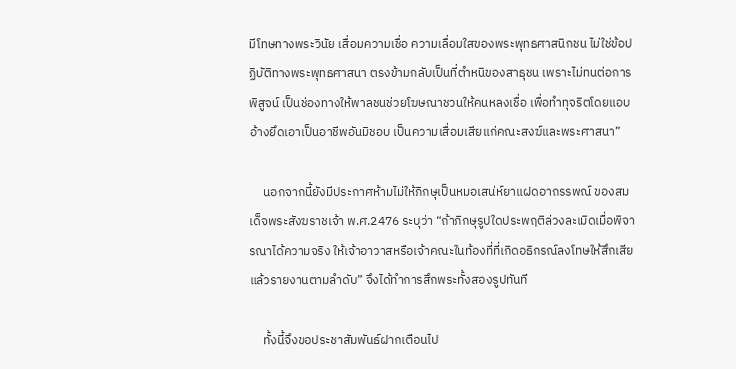มีโทษทางพระวินัย เสื่อมความเชื่อ ความเลื่อมใสของพระพุทธศาสนิกชน ไม่ใช่ข้อปฏิบัติทางพระพุทธศาสนา ตรงข้ามกลับเป็นที่ตำหนิของสาธุชน เพราะไม่ทนต่อการพิสูจน์ เป็นช่องทางให้พาลชนช่วยโฆษณาชวนให้คนหลงเชื่อ เพื่อทำทุจริตโดยแอบอ้างยึดเอาเป็นอาชีพอันมิชอบ เป็นความเสื่อมเสียแก่คณะสงฆ์และพระศาสนา”

     นอกจากนี้ยังมีประกาศห้ามไม่ให้ภิกษุเป็นหมอเสน่ห์ยาแฝดอาถรรพณ์ ของสมเด็จพระสังฆราชเจ้า พ.ศ.2476 ระบุว่า “ถ้าภิกษุรูปใดประพฤติล่วงละเมิดเมื่อพิจารณาได้ความจริง ให้เจ้าอาวาสหรือเจ้าคณะในท้องที่ที่เกิดอธิกรณ์ลงโทษให้สึกเสีย แล้วรายงานตามลำดับ” จึงได้ทำการสึกพระทั้งสองรูปทันที

     ทั้งนี้จึงขอประชาสัมพันธ์ฝากเตือนไป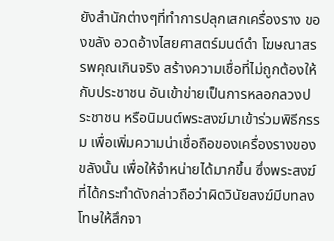ยังสำนักต่างๆที่ทำการปลุกเสกเครื่องราง ของขลัง อวดอ้างไสยศาสตร์มนต์ดำ โฆษณาสรรพคุณเกินจริง สร้างความเชื่อที่ไม่ถูกต้องให้กับประชาชน อันเข้าข่ายเป็นการหลอกลวงประชาชน หรือนิมนต์พระสงฆ์มาเข้าร่วมพิธีกรรม เพื่อเพิ่มความน่าเชื่อถือของเครื่องรางของขลังนั้น เพื่อให้จำหน่ายได้มากขึ้น ซึ่งพระสงฆ์ที่ได้กระทำดังกล่าวถือว่าผิดวินัยสงฆ์มีบทลงโทษให้สึกจา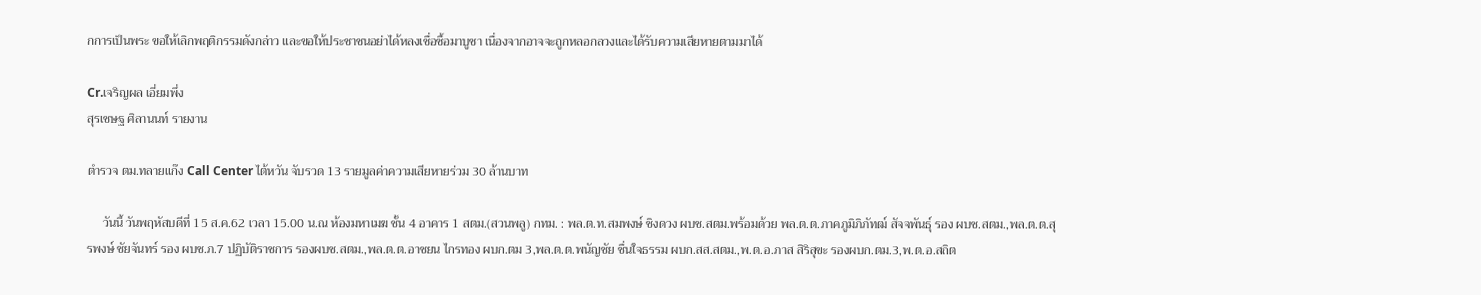กการเป็นพระ ขอให้เลิกพฤติกรรมดังกล่าว และขอให้ประชาชนอย่าได้หลงเชื่อซื้อมาบูชา เนื่องจากอาจจะถูกหลอกลวงและได้รับความเสียหายตามมาได้

Cr.เจริญผล เอี่ยมพึ่ง
สุรเชษฐ ศิลานนท์ รายงาน

ตำรวจ ตม.ทลายแก๊ง Call Center ไต้หวัน จับรวด 13 รายมูลค่าความเสียหายร่วม 30 ล้านบาท

     วันนี้ วันพฤหัสบดีที่ 15 ส.ค.62 เวลา 15.00 น.ณ ห้องมหาเมฆ ชั้น 4 อาคาร 1 สตม.(สวนพลู) กทม. : พล.ต.ท.สมพงษ์ ชิงดวง ผบช.สตม.พร้อมด้วย พล.ต.ต.ภาคภูมิภิภัทฒ์ สัจจพันธุ์ รอง ผบช.สตม.,พล.ต.ต.สุรพงษ์ ชัยจันทร์ รอง ผบช.ภ.7 ปฏิบัติราชการ รองผบช.สตม.,พล.ต.ต.อาชยน ไกรทอง ผบก.ตม 3,พล.ต.ต.พนัญชัย ชื่นใจธรรม ผบก.สส.สตม.,พ.ต.อ.ภาส สิริสุขะ รองผบก.ตม.3,พ.ต.อ.สถิต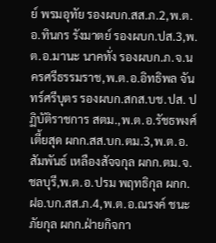ย์ พรมอุทัย รองผบก.สส.ภ.2,พ.ต.อ.ทินกร รังมาตย์ รองผบก.ปส.3,พ.ต.อ.มานะ นาคทั่ง รองผบก.ภ.จ.นครศรีธรรมราช,พ.ต.อ.อิทธิพล จันทร์ศรีบุตร รองผบก.สกส.บช.ปส. ปฏิบัติราชการ สตม.,พ.ต.อ.รัชธพงศ์ เตี้ยสุด ผกก.สส.บก.ตม.3,พ.ต.อ.สัมพันธ์ เหลืองสัจจกุล ผกก.ตม.จ.ชลบุรี,พ.ต.อ.ปรม พฤทธิกุล ผกก.ฝอ.บก.สส.ภ.4,พ.ต.อ.ณรงค์ ชนะภัยกุล ผกก.ฝ่ายกิจกา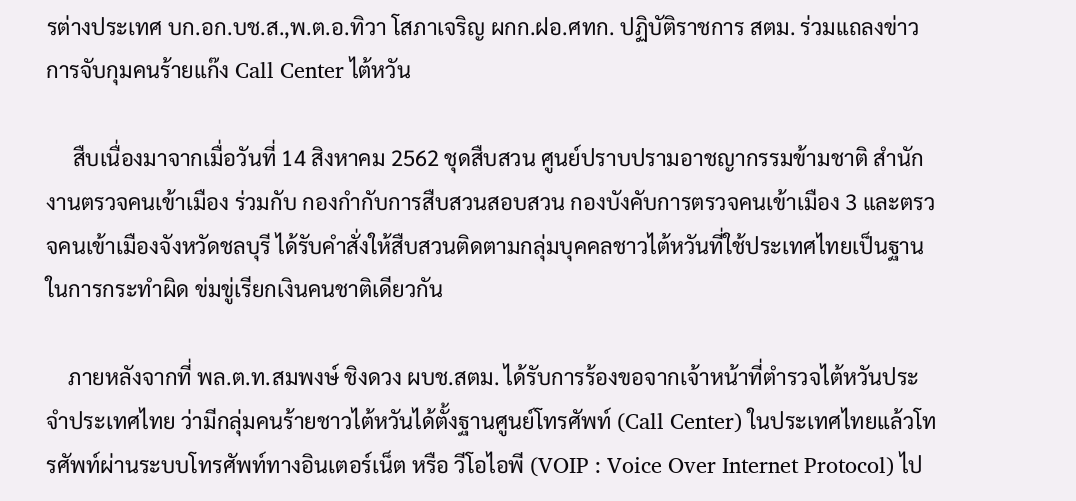รต่างประเทศ บก.อก.บช.ส.,พ.ต.อ.ทิวา โสภาเจริญ ผกก.ฝอ.ศทก. ปฏิบัติราชการ สตม. ร่วมแถลงข่าวการจับกุมคนร้ายแก๊ง Call Center ไต้หวัน

     สืบเนื่องมาจากเมื่อวันที่ 14 สิงหาคม 2562 ชุดสืบสวน ศูนย์ปราบปรามอาชญากรรมข้ามชาติ สำนักงานตรวจคนเข้าเมือง ร่วมกับ กองกำกับการสืบสวนสอบสวน กองบังคับการตรวจคนเข้าเมือง 3 และตรวจคนเข้าเมืองจังหวัดชลบุรี ได้รับคำสั่งให้สืบสวนติดตามกลุ่มบุคคลชาวไต้หวันที่ใช้ประเทศไทยเป็นฐานในการกระทำผิด ข่มขู่เรียกเงินคนชาติเดียวกัน

    ภายหลังจากที่ พล.ต.ท.สมพงษ์ ชิงดวง ผบช.สตม. ได้รับการร้องขอจากเจ้าหน้าที่ตำรวจไต้หวันประจำประเทศไทย ว่ามีกลุ่มคนร้ายชาวไต้หวันได้ตั้งฐานศูนย์โทรศัพท์ (Call Center) ในประเทศไทยแล้วโทรศัพท์ผ่านระบบโทรศัพท์ทางอินเตอร์เน็ต หรือ วีโอไอพี (VOIP : Voice Over Internet Protocol) ไป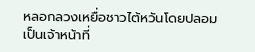หลอกลวงเหยื่อชาวไต้หวันโดยปลอมเป็นเจ้าหน้าที่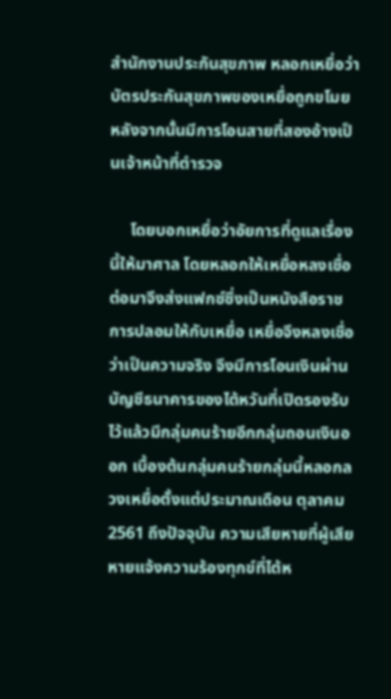สำนักงานประกันสุขภาพ หลอกเหยื่อว่าบัตรประกันสุขภาพของเหยื่อถูกขโมยหลังจากนั้นมีการโอนสายที่สองอ้างเป็นเจ้าหน้าที่ตำรวจ

     โดยบอกเหยื่อว่าอัยการที่ดูแลเรื่องนี้ให้มาศาล โดยหลอกให้เหยื่อหลงเชื่อ ต่อมาจึงส่งแฟกซ์ซึ่งเป็นหนังสือราชการปลอมให้กับเหยื่อ เหยื่อจึงหลงเชื่อว่าเป็นความจริง จึงมีการโอนเงินผ่านบัญชีธนาคารของไต้หวันที่เปิดรองรับไว้แล้วมีกลุ่มคนร้ายอีกกลุ่มถอนเงินออก เบื้องต้นกลุ่มคนร้ายกลุ่มนี้หลอกลวงเหยื่อตั้งแต่ประมาณเดือน ตุลาคม 2561 ถึงปัจจุบัน ความเสียหายที่ผู้เสียหายแจ้งความร้องทุกข์ที่ไต้ห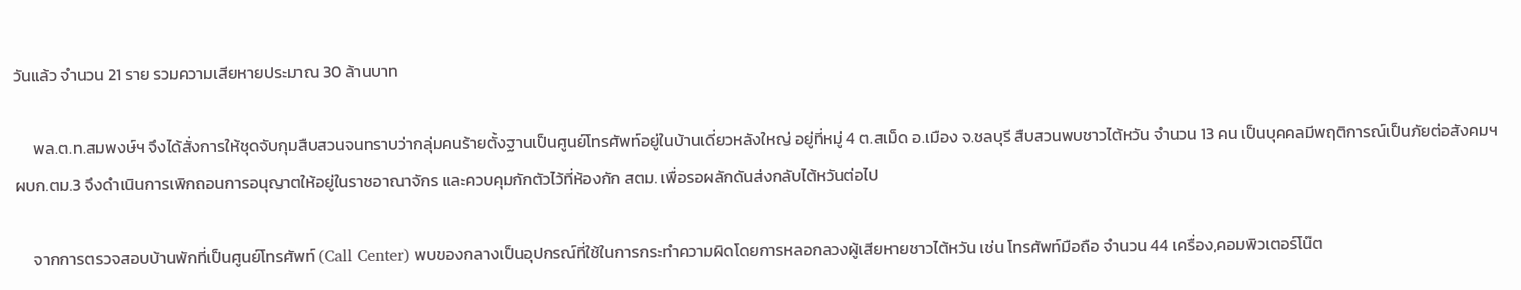วันแล้ว จำนวน 21 ราย รวมความเสียหายประมาณ 30 ล้านบาท

     พล.ต.ท.สมพงษ์ฯ จึงได้สั่งการให้ชุดจับกุมสืบสวนจนทราบว่ากลุ่มคนร้ายตั้งฐานเป็นศูนย์โทรศัพท์อยู่ในบ้านเดี่ยวหลังใหญ่ อยู่ที่หมู่ 4 ต.สเม็ด อ.เมือง จ.ชลบุรี สืบสวนพบชาวไต้หวัน จำนวน 13 คน เป็นบุคคลมีพฤติการณ์เป็นภัยต่อสังคมฯ ผบก.ตม.3 จึงดำเนินการเพิกถอนการอนุญาตให้อยู่ในราชอาณาจักร และควบคุมกักตัวไว้ที่ห้องกัก สตม. เพื่อรอผลักดันส่งกลับไต้หวันต่อไป

     จากการตรวจสอบบ้านพักที่เป็นศูนย์โทรศัพท์ (Call Center) พบของกลางเป็นอุปกรณ์ที่ใช้ในการกระทำความผิดโดยการหลอกลวงผู้เสียหายชาวไต้หวัน เช่น โทรศัพท์มือถือ จำนวน 44 เครื่อง,คอมพิวเตอร์โน๊ต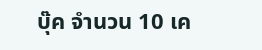บุ๊ค จำนวน 10 เค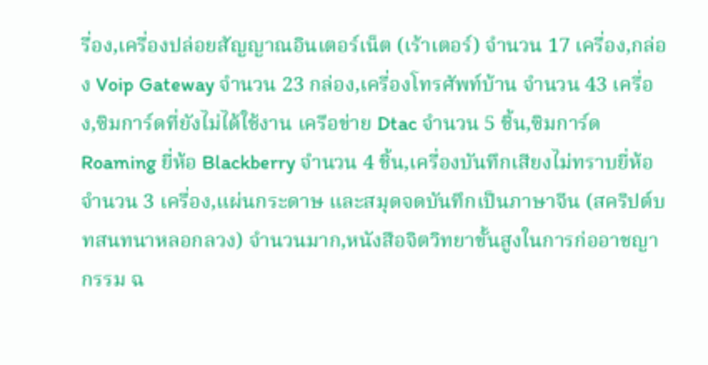รื่อง,เครื่องปล่อยสัญญาณอินเตอร์เน็ต (เร้าเตอร์) จำนวน 17 เครื่อง,กล่อง Voip Gateway จำนวน 23 กล่อง,เครื่องโทรศัพท์บ้าน จำนวน 43 เครื่อง,ซิมการ์ดที่ยังไม่ได้ใช้งาน เครือข่าย Dtac จำนวน 5 ชิ้น,ซิมการ์ด Roaming ยี่ห้อ Blackberry จำนวน 4 ชิ้น,เครื่องบันทึกเสียงไม่ทราบยี่ห้อ จำนวน 3 เครื่อง,แผ่นกระดาษ และสมุดจดบันทึกเป็นภาษาจีน (สคริปต์บทสนทนาหลอกลวง) จำนวนมาก,หนังสือจิตวิทยาขั้นสูงในการก่ออาชญากรรม ฉ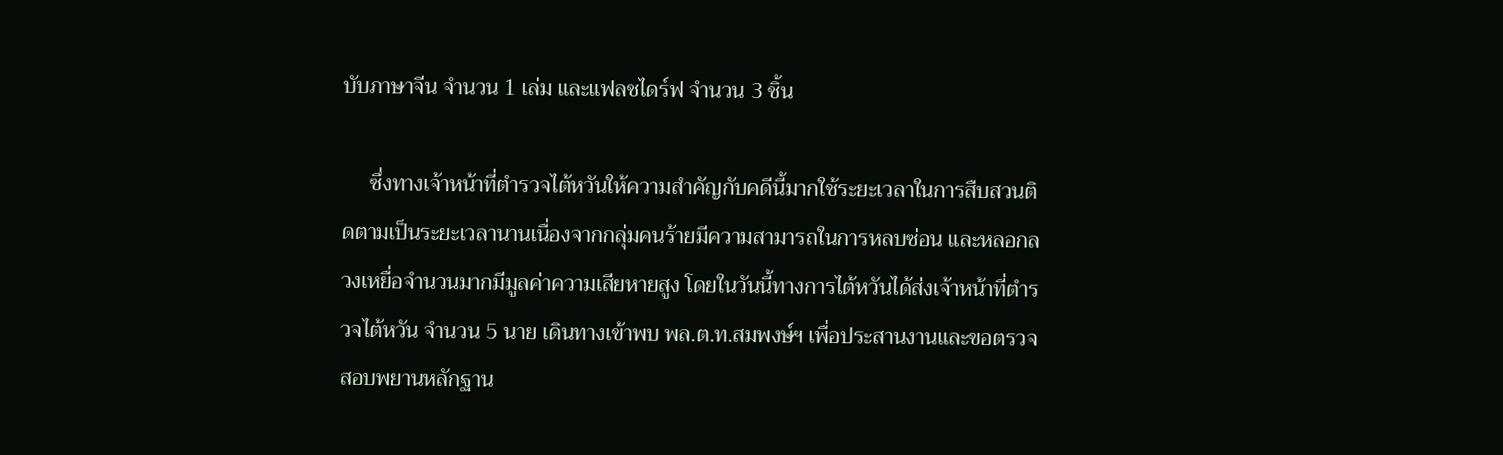บับภาษาจีน จำนวน 1 เล่ม และแฟลชไดร์ฟ จำนวน 3 ชิ้น

     ซึ่งทางเจ้าหน้าที่ตำรวจไต้หวันให้ความสำคัญกับคดีนี้มากใช้ระยะเวลาในการสืบสวนติดตามเป็นระยะเวลานานเนื่องจากกลุ่มคนร้ายมีความสามารถในการหลบซ่อน และหลอกลวงเหยื่อจำนวนมากมีมูลค่าความเสียหายสูง โดยในวันนี้ทางการไต้หวันได้ส่งเจ้าหน้าที่ตำรวจไต้หวัน จำนวน 5 นาย เดินทางเข้าพบ พล.ต.ท.สมพงษ์ฯ เพื่อประสานงานและขอตรวจสอบพยานหลักฐาน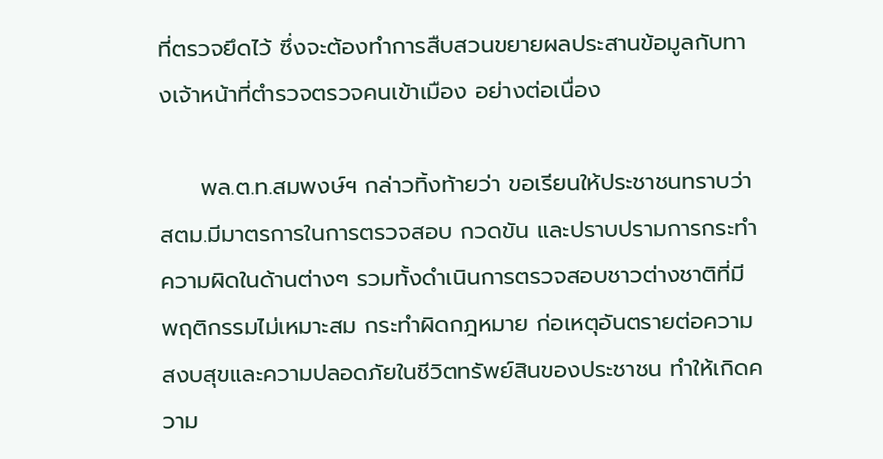ที่ตรวจยึดไว้ ซึ่งจะต้องทำการสืบสวนขยายผลประสานข้อมูลกับทางเจ้าหน้าที่ตำรวจตรวจคนเข้าเมือง อย่างต่อเนื่อง

     พล.ต.ท.สมพงษ์ฯ กล่าวทิ้งท้ายว่า ขอเรียนให้ประชาชนทราบว่า สตม.มีมาตรการในการตรวจสอบ กวดขัน และปราบปรามการกระทำความผิดในด้านต่างๆ รวมทั้งดำเนินการตรวจสอบชาวต่างชาติที่มีพฤติกรรมไม่เหมาะสม กระทำผิดกฎหมาย ก่อเหตุอันตรายต่อความสงบสุขและความปลอดภัยในชีวิตทรัพย์สินของประชาชน ทำให้เกิดความ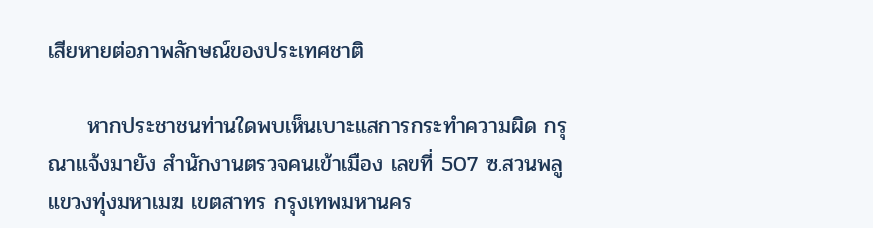เสียหายต่อภาพลักษณ์ของประเทศชาติ

     หากประชาชนท่านใดพบเห็นเบาะแสการกระทำความผิด กรุณาแจ้งมายัง สำนักงานตรวจคนเข้าเมือง เลขที่ 507 ซ.สวนพลู แขวงทุ่งมหาเมฆ เขตสาทร กรุงเทพมหานคร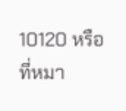10120 หรือที่หมา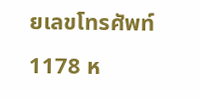ยเลขโทรศัพท์ 1178 ห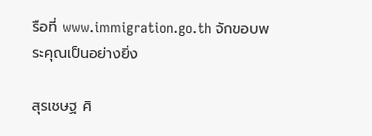รือที่ www.immigration.go.th จักขอบพระคุณเป็นอย่างยิ่ง

สุรเชษฐ ศิ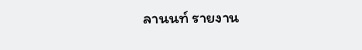ลานนท์ รายงาน